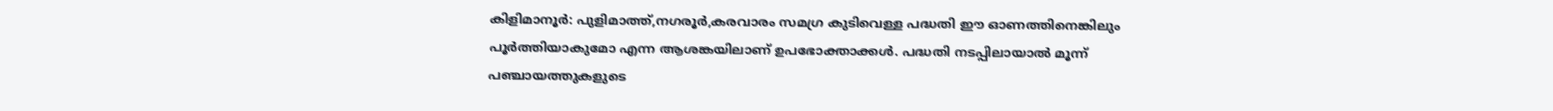കിളിമാനൂർ: പുളിമാത്ത്,നഗരൂർ,കരവാരം സമഗ്ര കുടിവെള്ള പദ്ധതി ഈ ഓണത്തിനെങ്കിലും പൂർത്തിയാകുമോ എന്ന ആശങ്കയിലാണ് ഉപഭോക്താക്കൾ. പദ്ധതി നടപ്പിലായാൽ മൂന്ന് പഞ്ചായത്തുകളുടെ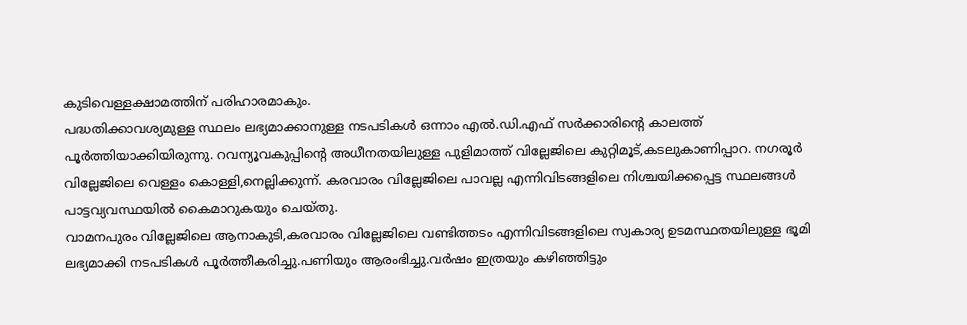കുടിവെള്ളക്ഷാമത്തിന് പരിഹാരമാകും.
പദ്ധതിക്കാവശ്യമുള്ള സ്ഥലം ലഭ്യമാക്കാനുള്ള നടപടികൾ ഒന്നാം എൽ.ഡി.എഫ് സർക്കാരിന്റെ കാലത്ത് പൂർത്തിയാക്കിയിരുന്നു. റവന്യൂവകുപ്പിന്റെ അധീനതയിലുള്ള പുളിമാത്ത് വില്ലേജിലെ കുറ്റിമൂട്,കടലുകാണിപ്പാറ. നഗരൂർ വില്ലേജിലെ വെള്ളം കൊള്ളി,നെല്ലിക്കുന്ന്. കരവാരം വില്ലേജിലെ പാവല്ല എന്നിവിടങ്ങളിലെ നിശ്ചയിക്കപ്പെട്ട സ്ഥലങ്ങൾ പാട്ടവ്യവസ്ഥയിൽ കൈമാറുകയും ചെയ്തു.
വാമനപുരം വില്ലേജിലെ ആനാകുടി,കരവാരം വില്ലേജിലെ വണ്ടിത്തടം എന്നിവിടങ്ങളിലെ സ്വകാര്യ ഉടമസ്ഥതയിലുള്ള ഭൂമി ലഭ്യമാക്കി നടപടികൾ പൂർത്തീകരിച്ചു.പണിയും ആരംഭിച്ചു.വർഷം ഇത്രയും കഴിഞ്ഞിട്ടും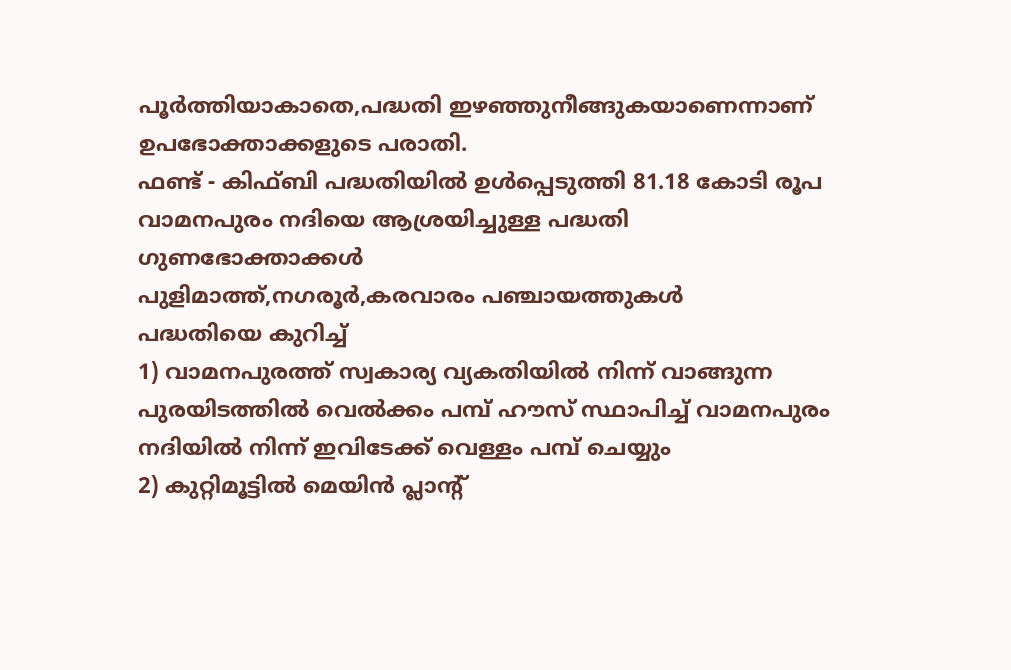പൂർത്തിയാകാതെ,പദ്ധതി ഇഴഞ്ഞുനീങ്ങുകയാണെന്നാണ് ഉപഭോക്താക്കളുടെ പരാതി.
ഫണ്ട് - കിഫ്ബി പദ്ധതിയിൽ ഉൾപ്പെടുത്തി 81.18 കോടി രൂപ
വാമനപുരം നദിയെ ആശ്രയിച്ചുള്ള പദ്ധതി
ഗുണഭോക്താക്കൾ
പുളിമാത്ത്,നഗരൂർ,കരവാരം പഞ്ചായത്തുകൾ
പദ്ധതിയെ കുറിച്ച്
1) വാമനപുരത്ത് സ്വകാര്യ വ്യകതിയിൽ നിന്ന് വാങ്ങുന്ന പുരയിടത്തിൽ വെൽക്കം പമ്പ് ഹൗസ് സ്ഥാപിച്ച് വാമനപുരം നദിയിൽ നിന്ന് ഇവിടേക്ക് വെള്ളം പമ്പ് ചെയ്യും
2) കുറ്റിമൂട്ടിൽ മെയിൻ പ്ലാന്റ്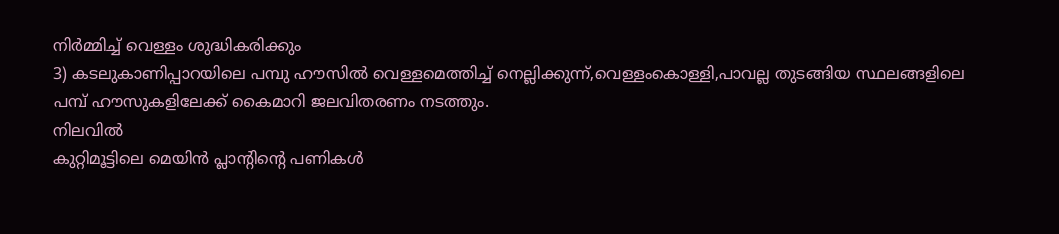നിർമ്മിച്ച് വെള്ളം ശുദ്ധികരിക്കും
3) കടലുകാണിപ്പാറയിലെ പമ്പു ഹൗസിൽ വെള്ളമെത്തിച്ച് നെല്ലിക്കുന്ന്,വെള്ളംകൊള്ളി,പാവല്ല തുടങ്ങിയ സ്ഥലങ്ങളിലെ പമ്പ് ഹൗസുകളിലേക്ക് കൈമാറി ജലവിതരണം നടത്തും.
നിലവിൽ
കുറ്റിമൂട്ടിലെ മെയിൻ പ്ലാന്റിന്റെ പണികൾ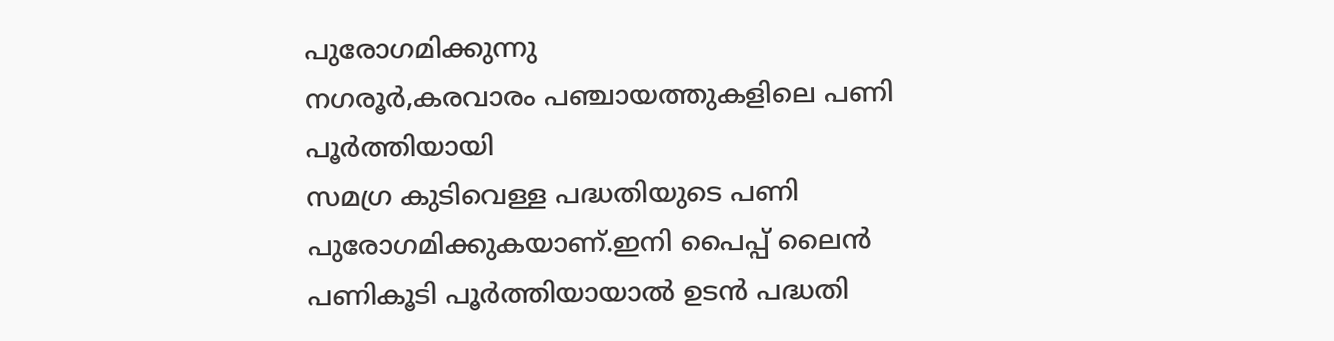പുരോഗമിക്കുന്നു
നഗരൂർ,കരവാരം പഞ്ചായത്തുകളിലെ പണി പൂർത്തിയായി
സമഗ്ര കുടിവെള്ള പദ്ധതിയുടെ പണി പുരോഗമിക്കുകയാണ്.ഇനി പൈപ്പ് ലൈൻ പണികൂടി പൂർത്തിയായാൽ ഉടൻ പദ്ധതി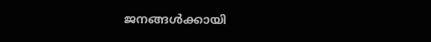ജനങ്ങൾക്കായി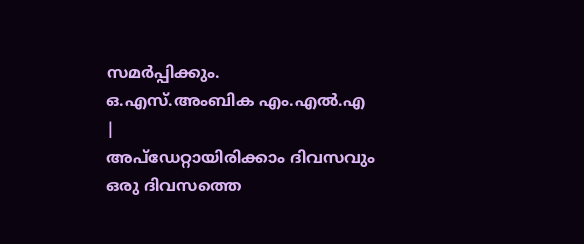സമർപ്പിക്കും.
ഒ.എസ്.അംബിക എം.എൽ.എ
|
അപ്ഡേറ്റായിരിക്കാം ദിവസവും
ഒരു ദിവസത്തെ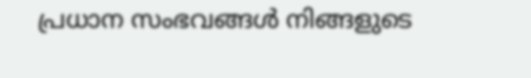പ്രധാന സംഭവങ്ങൾ നിങ്ങളുടെ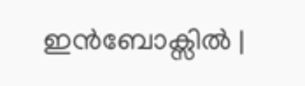ഇൻബോക്സിൽ |